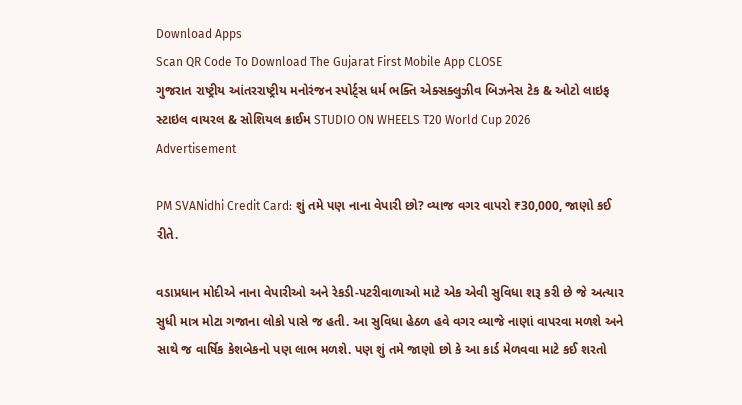Download Apps
Scan QR Code To Download The Gujarat First Mobile App CLOSE
ગુજરાત રાષ્ટ્રીય આંતરરાષ્ટ્રીય મનોરંજન સ્પોર્ટ્સ ધર્મ ભક્તિ એક્સક્લુઝીવ બિઝનેસ ટેક & ઓટો લાઇફ સ્ટાઇલ વાયરલ & સોશિયલ ક્રાઈમ STUDIO ON WHEELS T20 World Cup 2026
Advertisement

PM SVANidhi Credit Card: શું તમે પણ નાના વેપારી છો? વ્યાજ વગર વાપરો ₹30,000, જાણો કઈ રીતે.

વડાપ્રધાન મોદીએ નાના વેપારીઓ અને રેકડી-પટરીવાળાઓ માટે એક એવી સુવિધા શરૂ કરી છે જે અત્યાર સુધી માત્ર મોટા ગજાના લોકો પાસે જ હતી. આ સુવિધા હેઠળ હવે વગર વ્યાજે નાણાં વાપરવા મળશે અને સાથે જ વાર્ષિક કેશબેકનો પણ લાભ મળશે. પણ શું તમે જાણો છો કે આ કાર્ડ મેળવવા માટે કઈ શરતો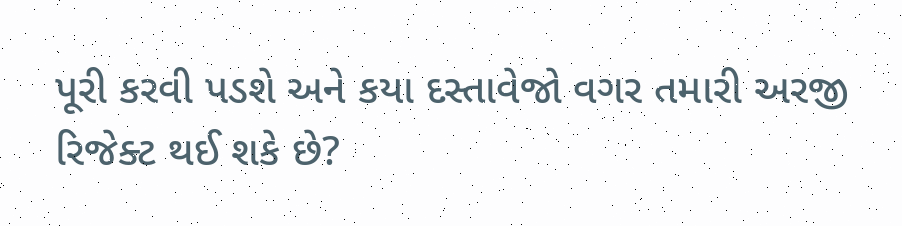પૂરી કરવી પડશે અને કયા દસ્તાવેજો વગર તમારી અરજી રિજેક્ટ થઈ શકે છે?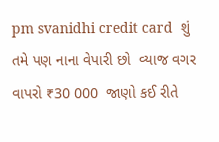pm svanidhi credit card  શું તમે પણ નાના વેપારી છો  વ્યાજ વગર વાપરો ₹30 000  જાણો કઈ રીતે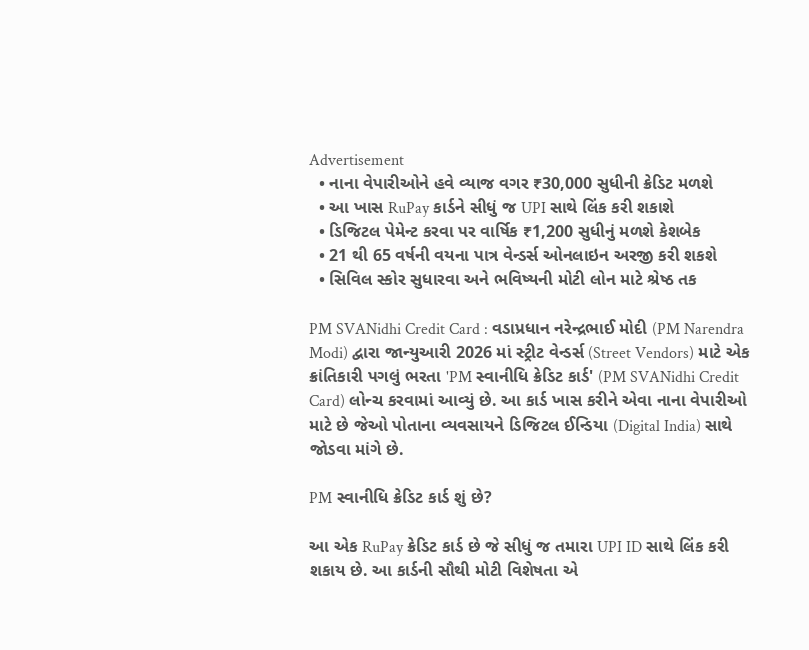Advertisement
  • નાના વેપારીઓને હવે વ્યાજ વગર ₹30,000 સુધીની ક્રેડિટ મળશે
  • આ ખાસ RuPay કાર્ડને સીધું જ UPI સાથે લિંક કરી શકાશે
  • ડિજિટલ પેમેન્ટ કરવા પર વાર્ષિક ₹1,200 સુધીનું મળશે કેશબેક
  • 21 થી 65 વર્ષની વયના પાત્ર વેન્ડર્સ ઓનલાઇન અરજી કરી શકશે
  • સિવિલ સ્કોર સુધારવા અને ભવિષ્યની મોટી લોન માટે શ્રેષ્ઠ તક

PM SVANidhi Credit Card : વડાપ્રધાન નરેન્દ્રભાઈ મોદી (PM Narendra Modi) દ્વારા જાન્યુઆરી 2026 માં સ્ટ્રીટ વેન્ડર્સ (Street Vendors) માટે એક ક્રાંતિકારી પગલું ભરતા 'PM સ્વાનીધિ ક્રેડિટ કાર્ડ' (PM SVANidhi Credit Card) લોન્ચ કરવામાં આવ્યું છે. આ કાર્ડ ખાસ કરીને એવા નાના વેપારીઓ માટે છે જેઓ પોતાના વ્યવસાયને ડિજિટલ ઈન્ડિયા (Digital India) સાથે જોડવા માંગે છે.

PM સ્વાનીધિ ક્રેડિટ કાર્ડ શું છે?

આ એક RuPay ક્રેડિટ કાર્ડ છે જે સીધું જ તમારા UPI ID સાથે લિંક કરી શકાય છે. આ કાર્ડની સૌથી મોટી વિશેષતા એ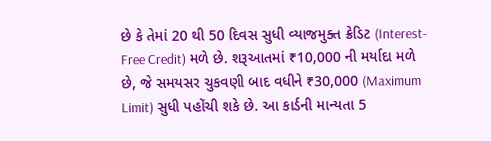છે કે તેમાં 20 થી 50 દિવસ સુધી વ્યાજમુક્ત ક્રેડિટ (Interest-Free Credit) મળે છે. શરૂઆતમાં ₹10,000 ની મર્યાદા મળે છે, જે સમયસર ચુકવણી બાદ વધીને ₹30,000 (Maximum Limit) સુધી પહોંચી શકે છે. આ કાર્ડની માન્યતા 5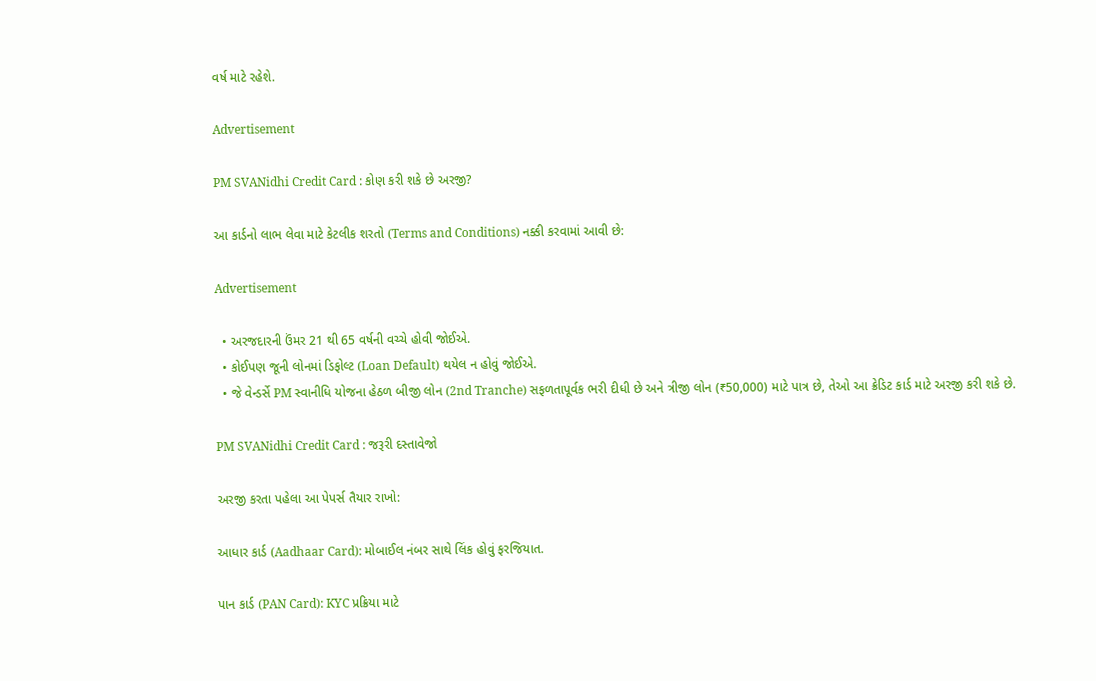વર્ષ માટે રહેશે.

Advertisement

PM SVANidhi Credit Card : કોણ કરી શકે છે અરજી?

આ કાર્ડનો લાભ લેવા માટે કેટલીક શરતો (Terms and Conditions) નક્કી કરવામાં આવી છે:

Advertisement

  • અરજદારની ઉંમર 21 થી 65 વર્ષની વચ્ચે હોવી જોઈએ.
  • કોઈપણ જૂની લોનમાં ડિફોલ્ટ (Loan Default) થયેલ ન હોવું જોઈએ.
  • જે વેન્ડર્સે PM સ્વાનીધિ યોજના હેઠળ બીજી લોન (2nd Tranche) સફળતાપૂર્વક ભરી દીધી છે અને ત્રીજી લોન (₹50,000) માટે પાત્ર છે, તેઓ આ ક્રેડિટ કાર્ડ માટે અરજી કરી શકે છે.

PM SVANidhi Credit Card : જરૂરી દસ્તાવેજો

અરજી કરતા પહેલા આ પેપર્સ તૈયાર રાખો:

આધાર કાર્ડ (Aadhaar Card): મોબાઈલ નંબર સાથે લિંક હોવું ફરજિયાત.

પાન કાર્ડ (PAN Card): KYC પ્રક્રિયા માટે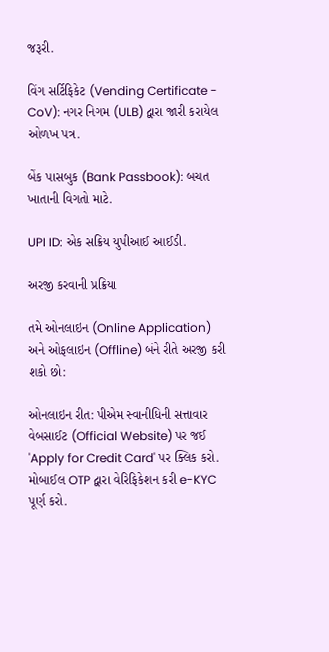જરૂરી.

વિંગ સર્ટિફિકેટ (Vending Certificate - CoV): નગર નિગમ (ULB) દ્વારા જારી કરાયેલ ઓળખ પત્ર.

બેંક પાસબુક (Bank Passbook): બચત ખાતાની વિગતો માટે.

UPI ID: એક સક્રિય યુપીઆઈ આઈડી.

અરજી કરવાની પ્રક્રિયા

તમે ઓનલાઇન (Online Application) અને ઓફલાઇન (Offline) બંને રીતે અરજી કરી શકો છો:

ઓનલાઇન રીત: પીએમ સ્વાનીધિની સત્તાવાર વેબસાઈટ (Official Website) પર જઈ 'Apply for Credit Card' પર ક્લિક કરો. મોબાઈલ OTP દ્વારા વેરિફિકેશન કરી e-KYC પૂર્ણ કરો.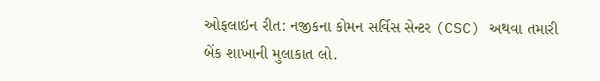ઓફલાઇન રીત: નજીકના કોમન સર્વિસ સેન્ટર (CSC) અથવા તમારી બેંક શાખાની મુલાકાત લો.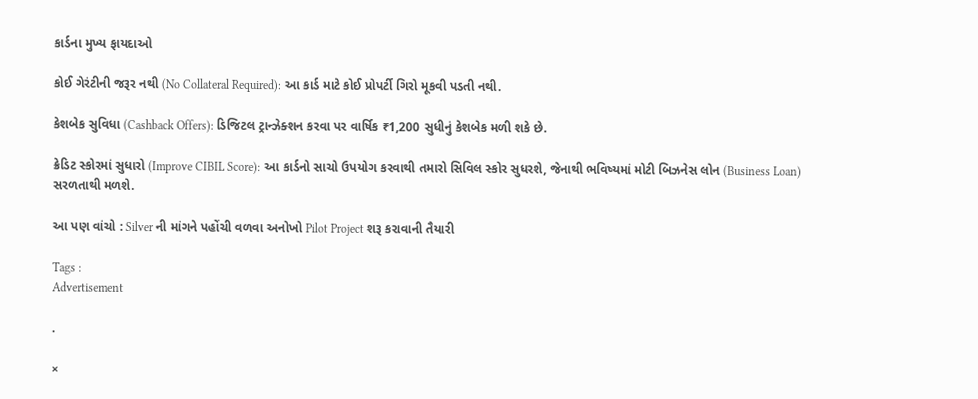કાર્ડના મુખ્ય ફાયદાઓ

કોઈ ગેરંટીની જરૂર નથી (No Collateral Required): આ કાર્ડ માટે કોઈ પ્રોપર્ટી ગિરો મૂકવી પડતી નથી.

કેશબેક સુવિધા (Cashback Offers): ડિજિટલ ટ્રાન્ઝેક્શન કરવા પર વાર્ષિક ₹1,200 સુધીનું કેશબેક મળી શકે છે.

ક્રેડિટ સ્કોરમાં સુધારો (Improve CIBIL Score): આ કાર્ડનો સાચો ઉપયોગ કરવાથી તમારો સિવિલ સ્કોર સુધરશે, જેનાથી ભવિષ્યમાં મોટી બિઝનેસ લોન (Business Loan) સરળતાથી મળશે.

આ પણ વાંચો : Silver ની માંગને પહોંચી વળવા અનોખો Pilot Project શરૂ કરાવાની તૈયારી

Tags :
Advertisement

.

×